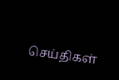செய்திகள்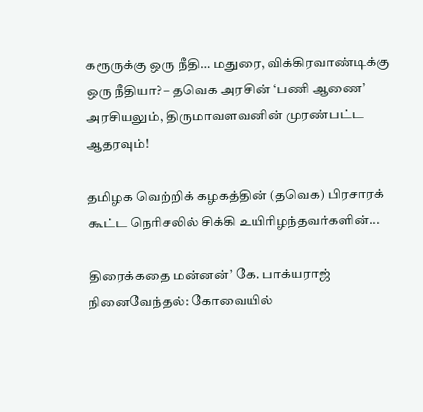கரூருக்கு ஒரு நீதி… மதுரை, விக்கிரவாண்டிக்கு ஒரு நீதியா? – தவெக அரசின் ‘பணி ஆணை’ அரசியலும், திருமாவளவனின் முரண்பட்ட ஆதரவும்!

தமிழக வெற்றிக் கழகத்தின் (தவெக) பிரசாரக் கூட்ட நெரிசலில் சிக்கி உயிரிழந்தவர்களின்...

திரைக்கதை மன்னன்’ கே. பாக்யராஜ் நினைவேந்தல்: கோவையில்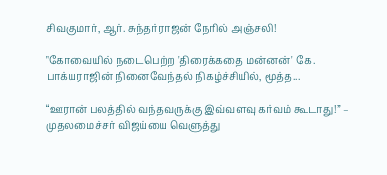சிவகுமார், ஆர். சுந்தர்ராஜன் நேரில் அஞ்சலி!

"கோவையில் நடைபெற்ற 'திரைக்கதை மன்னன்' கே. பாக்யராஜின் நினைவேந்தல் நிகழ்ச்சியில், மூத்த...

“ஊரான் பலத்தில் வந்தவருக்கு இவ்வளவு கர்வம் கூடாது!” – முதலமைச்சர் விஜய்யை வெளுத்து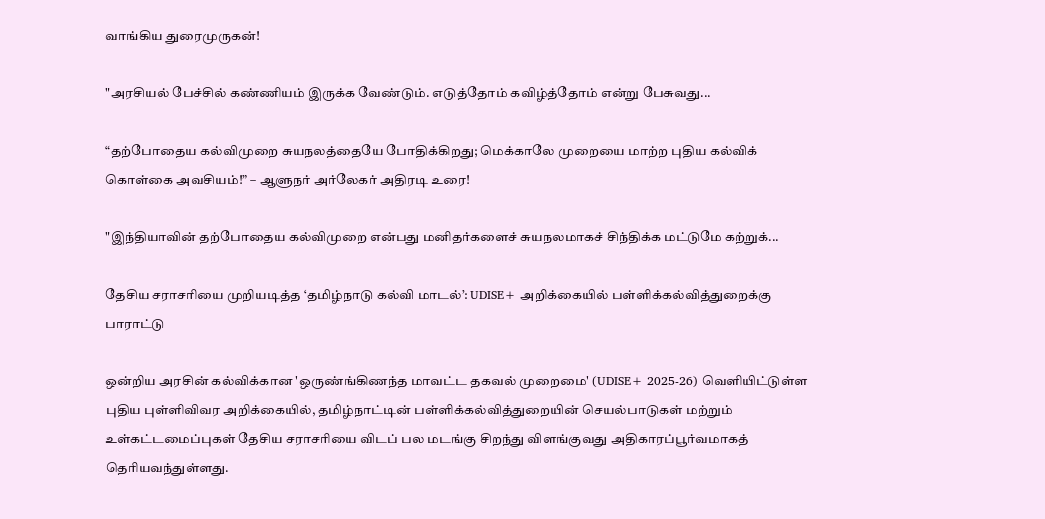வாங்கிய துரைமுருகன்!

"அரசியல் பேச்சில் கண்ணியம் இருக்க வேண்டும். எடுத்தோம் கவிழ்த்தோம் என்று பேசுவது...

“தற்போதைய கல்விமுறை சுயநலத்தையே போதிக்கிறது; மெக்காலே முறையை மாற்ற புதிய கல்விக் கொள்கை அவசியம்!” – ஆளுநர் அர்லேகர் அதிரடி உரை!

"இந்தியாவின் தற்போதைய கல்விமுறை என்பது மனிதர்களைச் சுயநலமாகச் சிந்திக்க மட்டுமே கற்றுக்...

தேசிய சராசரியை முறியடித்த ‘தமிழ்நாடு கல்வி மாடல்’: UDISE+ அறிக்கையில் பள்ளிக்கல்வித்துறைக்கு பாராட்டு

ஒன்றிய அரசின் கல்விக்கான 'ஒருண்ங்கிணந்த மாவட்ட தகவல் முறைமை' (UDISE+ 2025-26) வெளியிட்டுள்ள புதிய புள்ளிவிவர அறிக்கையில், தமிழ்நாட்டின் பள்ளிக்கல்வித்துறையின் செயல்பாடுகள் மற்றும் உள்கட்டமைப்புகள் தேசிய சராசரியை விடப் பல மடங்கு சிறந்து விளங்குவது அதிகாரப்பூர்வமாகத் தெரியவந்துள்ளது.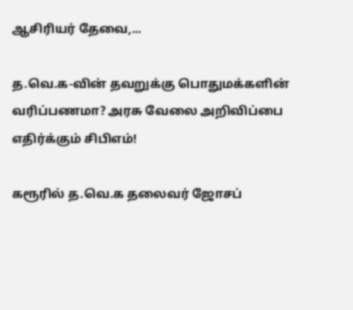ஆசிரியர் தேவை,...

த.வெ.க-வின் தவறுக்கு பொதுமக்களின் வரிப்பணமா? அரசு வேலை அறிவிப்பை எதிர்க்கும் சிபிஎம்!

கரூரில் த.வெ.க தலைவர் ஜோசப்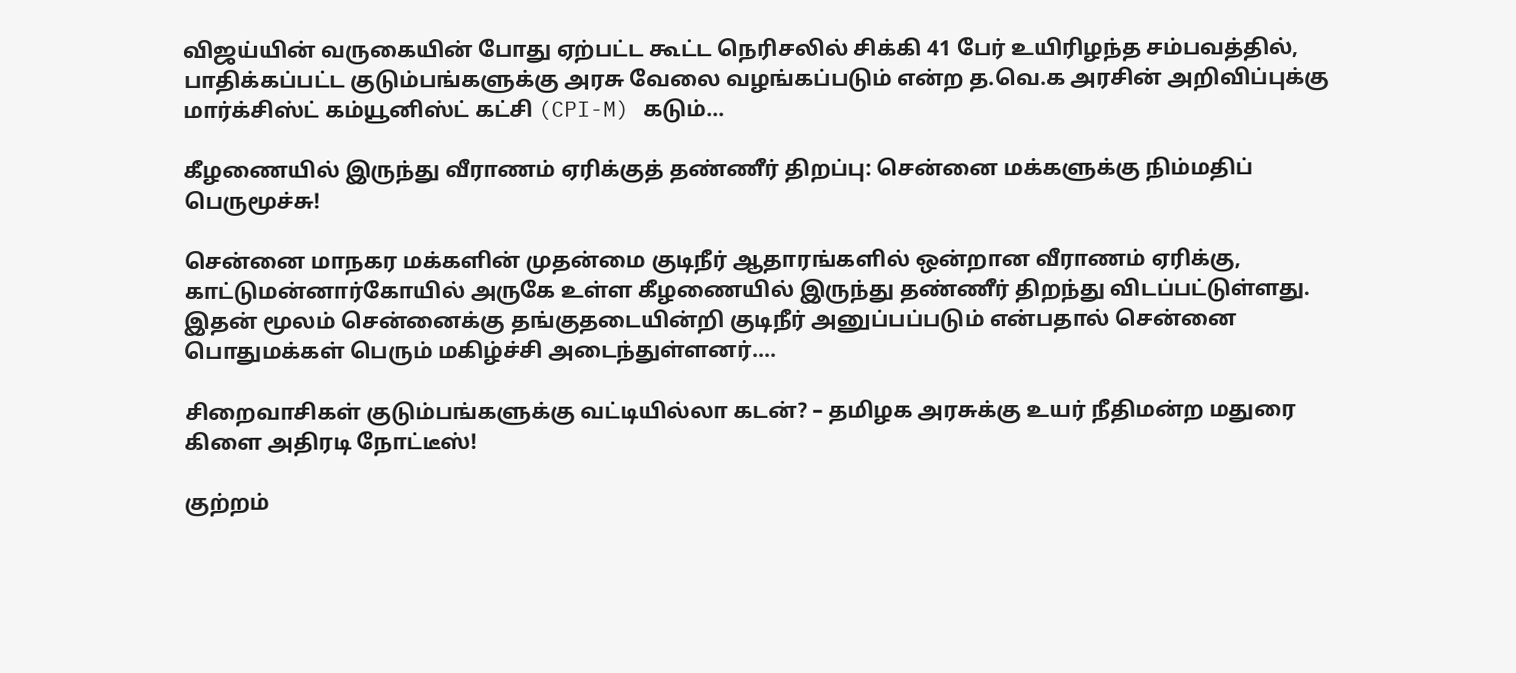விஜய்யின் வருகையின் போது ஏற்பட்ட கூட்ட நெரிசலில் சிக்கி 41 பேர் உயிரிழந்த சம்பவத்தில், பாதிக்கப்பட்ட குடும்பங்களுக்கு அரசு வேலை வழங்கப்படும் என்ற த.வெ.க அரசின் அறிவிப்புக்கு மார்க்சிஸ்ட் கம்யூனிஸ்ட் கட்சி (CPI-M) கடும்...

கீழணையில் இருந்து வீராணம் ஏரிக்குத் தண்ணீர் திறப்பு: சென்னை மக்களுக்கு நிம்மதிப் பெருமூச்சு!

சென்னை மாநகர மக்களின் முதன்மை குடிநீர் ஆதாரங்களில் ஒன்றான வீராணம் ஏரிக்கு, காட்டுமன்னார்கோயில் அருகே உள்ள கீழணையில் இருந்து தண்ணீர் திறந்து விடப்பட்டுள்ளது. இதன் மூலம் சென்னைக்கு தங்குதடையின்றி குடிநீர் அனுப்பப்படும் என்பதால் சென்னை பொதுமக்கள் பெரும் மகிழ்ச்சி அடைந்துள்ளனர்....

சிறைவாசிகள் குடும்பங்களுக்கு வட்டியில்லா கடன்? – தமிழக அரசுக்கு உயர் நீதிமன்ற மதுரை கிளை அதிரடி நோட்டீஸ்!

குற்றம்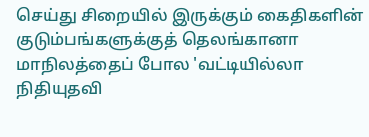செய்து சிறையில் இருக்கும் கைதிகளின் குடும்பங்களுக்குத் தெலங்கானா மாநிலத்தைப் போல 'வட்டியில்லா நிதியுதவி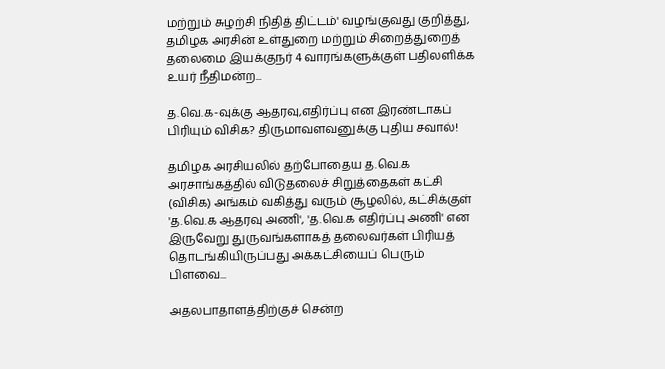மற்றும் சுழற்சி நிதித் திட்டம்' வழங்குவது குறித்து, தமிழக அரசின் உள்துறை மற்றும் சிறைத்துறைத் தலைமை இயக்குநர் 4 வாரங்களுக்குள் பதிலளிக்க உயர் நீதிமன்ற...

த.வெ.க-வுக்கு ஆதரவு,எதிர்ப்பு என இரண்டாகப் பிரியும் விசிக? திருமாவளவனுக்கு புதிய சவால்!

தமிழக அரசியலில் தற்போதைய த.வெ.க அரசாங்கத்தில் விடுதலைச் சிறுத்தைகள் கட்சி (விசிக) அங்கம் வகித்து வரும் சூழலில், கட்சிக்குள் 'த.வெ.க ஆதரவு அணி', 'த.வெ.க எதிர்ப்பு அணி' என இருவேறு துருவங்களாகத் தலைவர்கள் பிரியத் தொடங்கியிருப்பது அக்கட்சியைப் பெரும் பிளவை...

அதலபாதாளத்திற்குச் சென்ற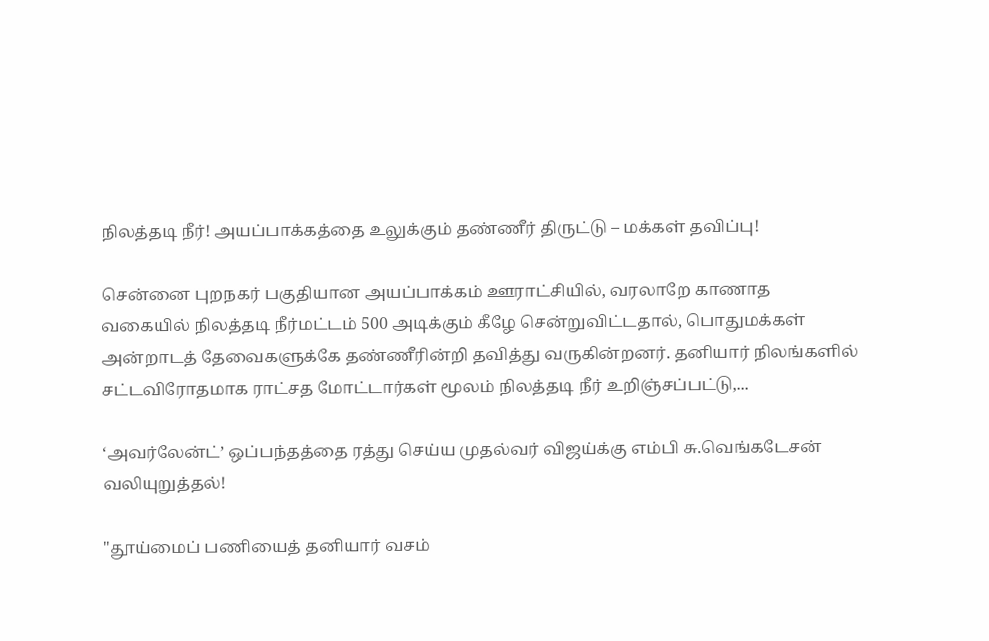நிலத்தடி நீர்! அயப்பாக்கத்தை உலுக்கும் தண்ணீர் திருட்டு – மக்கள் தவிப்பு!

சென்னை புறநகர் பகுதியான அயப்பாக்கம் ஊராட்சியில், வரலாறே காணாத வகையில் நிலத்தடி நீர்மட்டம் 500 அடிக்கும் கீழே சென்றுவிட்டதால், பொதுமக்கள் அன்றாடத் தேவைகளுக்கே தண்ணீரின்றி தவித்து வருகின்றனர். தனியார் நிலங்களில் சட்டவிரோதமாக ராட்சத மோட்டார்கள் மூலம் நிலத்தடி நீர் உறிஞ்சப்பட்டு,...

‘அவர்லேன்ட்’ ஒப்பந்தத்தை ரத்து செய்ய முதல்வர் விஜய்க்கு எம்பி சு.வெங்கடேசன் வலியுறுத்தல்!

"தூய்மைப் பணியைத் தனியார் வசம்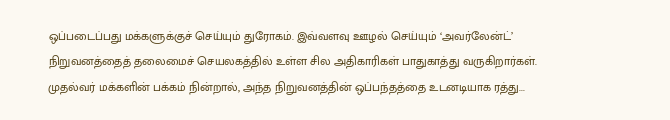ஒப்படைப்பது மக்களுக்குச் செய்யும் துரோகம். இவ்வளவு ஊழல் செய்யும் ‘அவர்லேன்ட்’ நிறுவனத்தைத் தலைமைச் செயலகத்தில் உள்ள சில அதிகாரிகள் பாதுகாத்து வருகிறார்கள். முதல்வர் மக்களின் பக்கம் நின்றால், அந்த நிறுவனத்தின் ஒப்பந்தத்தை உடனடியாக ரத்து...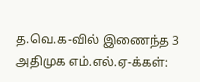த.வெ.க-வில் இணைந்த 3 அதிமுக எம்.எல்.ஏ-க்கள்: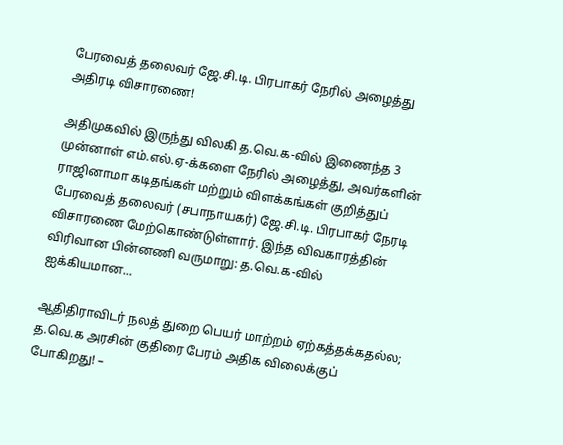பேரவைத் தலைவர் ஜே.சி.டி. பிரபாகர் நேரில் அழைத்து அதிரடி விசாரணை!

அதிமுகவில் இருந்து விலகி த.வெ.க-வில் இணைந்த 3 முன்னாள் எம்.எல்.ஏ-க்களை நேரில் அழைத்து, அவர்களின் ராஜினாமா கடிதங்கள் மற்றும் விளக்கங்கள் குறித்துப் பேரவைத் தலைவர் (சபாநாயகர்) ஜே.சி.டி. பிரபாகர் நேரடி விசாரணை மேற்கொண்டுள்ளார். இந்த விவகாரத்தின் விரிவான பின்னணி வருமாறு: த.வெ.க-வில் ஐக்கியமான...

ஆதிதிராவிடர் நலத் துறை பெயர் மாற்றம் ஏற்கத்தக்கதல்ல; த.வெ.க அரசின் குதிரை பேரம் அதிக விலைக்குப் போகிறது! –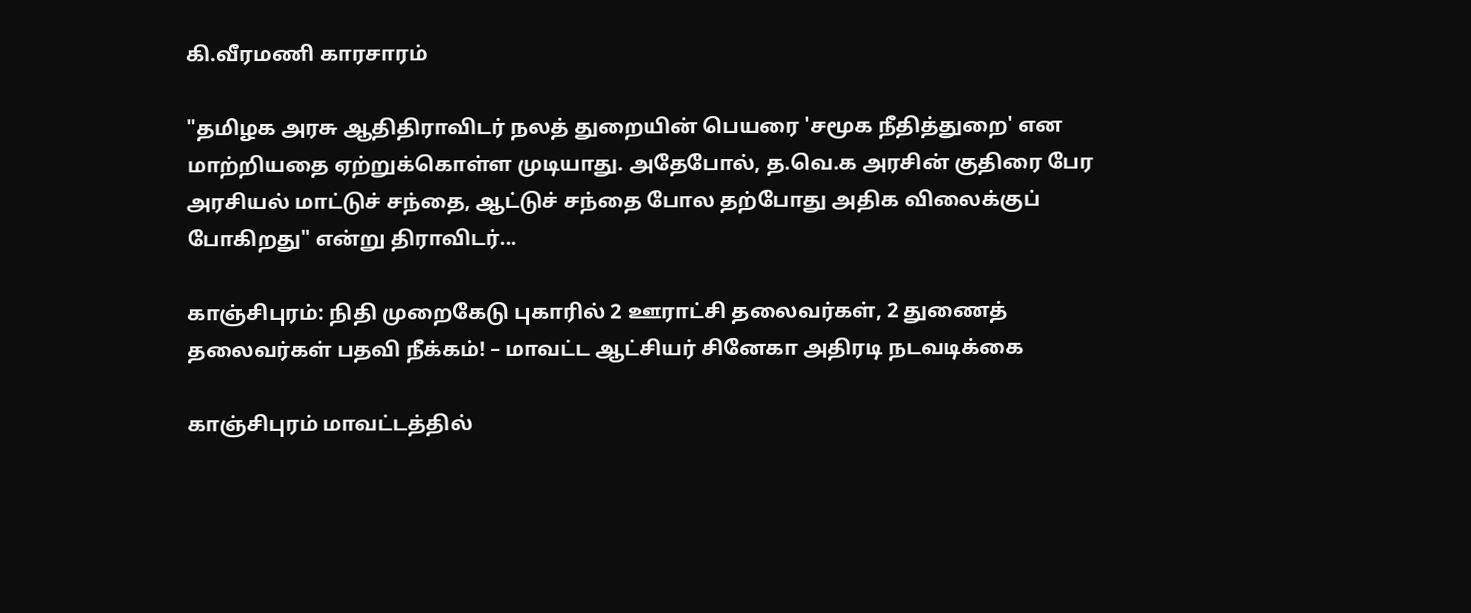கி.வீரமணி காரசாரம்

"தமிழக அரசு ஆதிதிராவிடர் நலத் துறையின் பெயரை 'சமூக நீதித்துறை' என மாற்றியதை ஏற்றுக்கொள்ள முடியாது. அதேபோல், த.வெ.க அரசின் குதிரை பேர அரசியல் மாட்டுச் சந்தை, ஆட்டுச் சந்தை போல தற்போது அதிக விலைக்குப் போகிறது" என்று திராவிடர்...

காஞ்சிபுரம்: நிதி முறைகேடு புகாரில் 2 ஊராட்சி தலைவர்கள், 2 துணைத் தலைவர்கள் பதவி நீக்கம்! – மாவட்ட ஆட்சியர் சினேகா அதிரடி நடவடிக்கை

காஞ்சிபுரம் மாவட்டத்தில்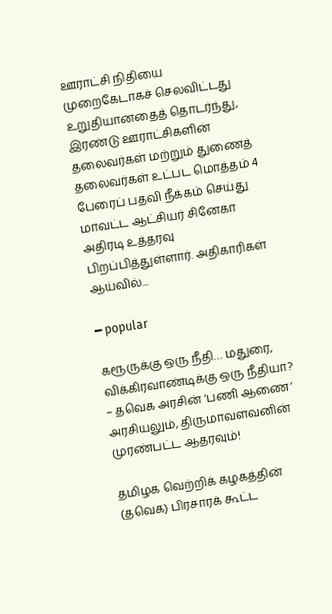ஊராட்சி நிதியை முறைகேடாகச் செலவிட்டது உறுதியானதைத் தொடர்ந்து, இரண்டு ஊராட்சிகளின் தலைவர்கள் மற்றும் துணைத் தலைவர்கள் உட்பட மொத்தம் 4 பேரைப் பதவி நீக்கம் செய்து மாவட்ட ஆட்சியர் சினேகா அதிரடி உத்தரவு பிறப்பித்துள்ளார். அதிகாரிகள் ஆய்வில்...

━ popular

கரூருக்கு ஒரு நீதி… மதுரை, விக்கிரவாண்டிக்கு ஒரு நீதியா? – தவெக அரசின் ‘பணி ஆணை’ அரசியலும், திருமாவளவனின் முரண்பட்ட ஆதரவும்!

தமிழக வெற்றிக் கழகத்தின் (தவெக) பிரசாரக் கூட்ட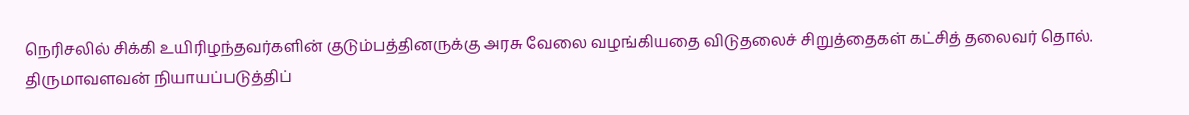நெரிசலில் சிக்கி உயிரிழந்தவர்களின் குடும்பத்தினருக்கு அரசு வேலை வழங்கியதை விடுதலைச் சிறுத்தைகள் கட்சித் தலைவர் தொல். திருமாவளவன் நியாயப்படுத்திப்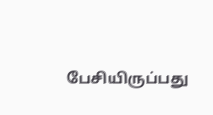பேசியிருப்பது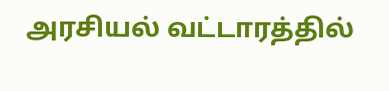அரசியல் வட்டாரத்தில்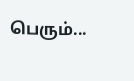பெரும்...